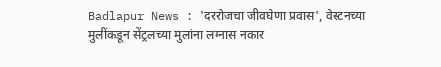Badlapur News : 'दररोजचा जीवघेणा प्रवास', वेस्टनच्या मुलींकडून सेंट्रलच्या मुलांना लग्नास नकार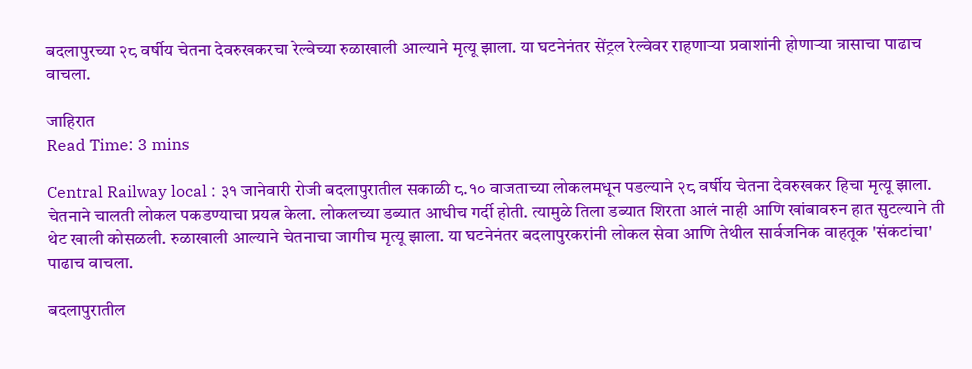बदलापुरच्या २८ वर्षीय चेतना देवरुखकरचा रेल्वेच्या रुळाखाली आल्याने मृत्यू झाला. या घटनेनंतर सेंट्रल रेल्वेवर राहणाऱ्या प्रवाशांनी होणाऱ्या त्रासाचा पाढाच वाचला.

जाहिरात
Read Time: 3 mins

Central Railway local : ३१ जानेवारी रोजी बदलापुरातील सकाळी ८.१० वाजताच्या लोकलमधून पडल्याने २८ वर्षीय चेतना देवरुखकर हिचा मृत्यू झाला. चेतनाने चालती लोकल पकडण्याचा प्रयत्न केला. लोकलच्या डब्यात आधीच गर्दी होती. त्यामुळे तिला डब्यात शिरता आलं नाही आणि खांबावरुन हात सुटल्याने ती थेट खाली कोसळली. रुळाखाली आल्याने चेतनाचा जागीच मृत्यू झाला. या घटनेनंतर बदलापुरकरांनी लोकल सेवा आणि तेथील सार्वजनिक वाहतूक 'संकटांचा' पाढाच वाचला.

बदलापुरातील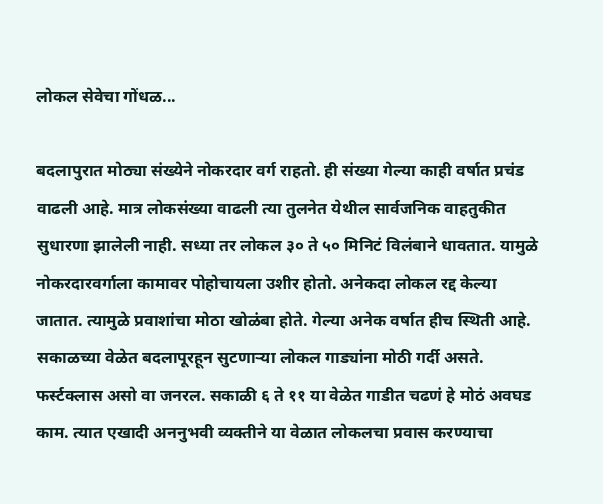लोकल सेवेचा गोंधळ...

बदलापुरात मोठ्या संख्येने नोकरदार वर्ग राहतो. ही संख्या गेल्या काही वर्षात प्रचंड वाढली आहे. मात्र लोकसंख्या वाढली त्या तुलनेत येथील सार्वजनिक वाहतुकीत सुधारणा झालेली नाही. सध्या तर लोकल ३० ते ५० मिनिटं विलंबाने धावतात. यामुळे नोकरदारवर्गाला कामावर पोहोचायला उशीर होतो. अनेकदा लोकल रद्द केल्या जातात. त्यामुळे प्रवाशांचा मोठा खोळंबा होते. गेल्या अनेक वर्षात हीच स्थिती आहे. सकाळच्या वेळेत बदलापूरहून सुटणाऱ्या लोकल गाड्यांना मोठी गर्दी असते. फर्स्टक्लास असो वा जनरल. सकाळी ६ ते ११ या वेळेत गाडीत चढणं हे मोठं अवघड काम. त्यात एखादी अननुभवी व्यक्तीने या वेळात लोकलचा प्रवास करण्याचा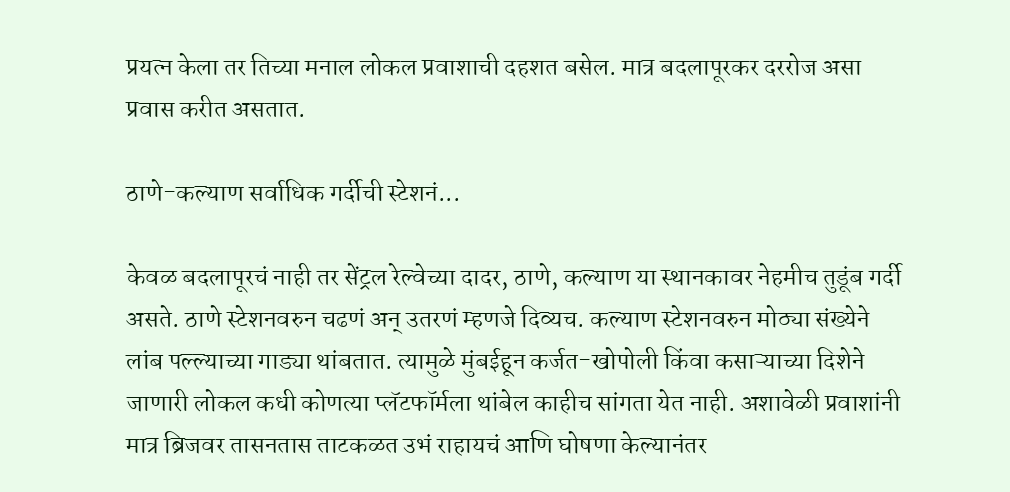प्रयत्न केला तर तिच्या मनाल लोकल प्रवाशाची दहशत बसेल. मात्र बदलापूरकर दररोज असा प्रवास करीत असतात.

ठाणे-कल्याण सर्वाधिक गर्दीची स्टेशनं...

केवळ बदलापूरचं नाही तर सेंट्रल रेल्वेच्या दादर, ठाणे, कल्याण या स्थानकावर नेहमीच तुडूंब गर्दी असते. ठाणे स्टेशनवरुन चढणं अन् उतरणं म्हणजे दिव्यच. कल्याण स्टेशनवरुन मोठ्या संख्येने लांब पल्ल्याच्या गाड्या थांबतात. त्यामुळे मुंबईहून कर्जत-खोपोली किंवा कसाऱ्याच्या दिशेने जाणारी लोकल कधी कोणत्या प्लॅटफॉर्मला थांबेल काहीच सांगता येत नाही. अशावेळी प्रवाशांनी मात्र ब्रिजवर तासनतास ताटकळत उभं राहायचं आणि घोषणा केल्यानंतर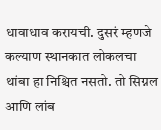धावाधाव करायची. दुसरं म्हणजे कल्याण स्थानकात लोकलचा थांबा हा निश्चित नसतो. तो सिग्नल आणि लांब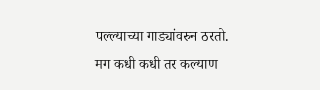पल्ल्याच्या गाड्यांवरुन ठरतो. मग कधी कधी तर कल्याण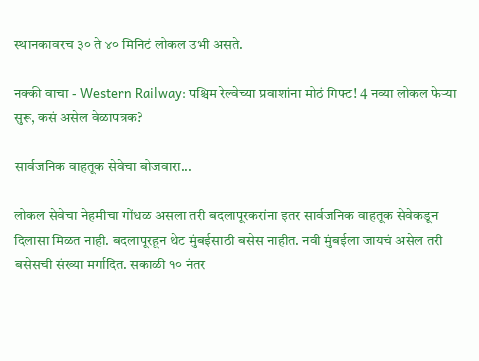स्थानकावरच ३० ते ४० मिनिटं लोकल उभी असते.

नक्की वाचा - Western Railway: पश्चिम रेल्वेच्या प्रवाशांना मोठं गिफ्ट! 4 नव्या लोकल फेऱ्या सुरू, कसं असेल वेळापत्रक?

सार्वजनिक वाहतूक सेवेचा बोजवारा...

लोकल सेवेचा नेहमीचा गोंधळ असला तरी बदलापूरकरांना इतर सार्वजनिक वाहतूक सेवेकडून दिलासा मिळत नाही. बदलापूरहून थेट मुंबईसाठी बसेस नाहीत. नवी मुंबईला जायचं असेल तरी बसेसची संख्या मर्गादित. सकाळी १० नंतर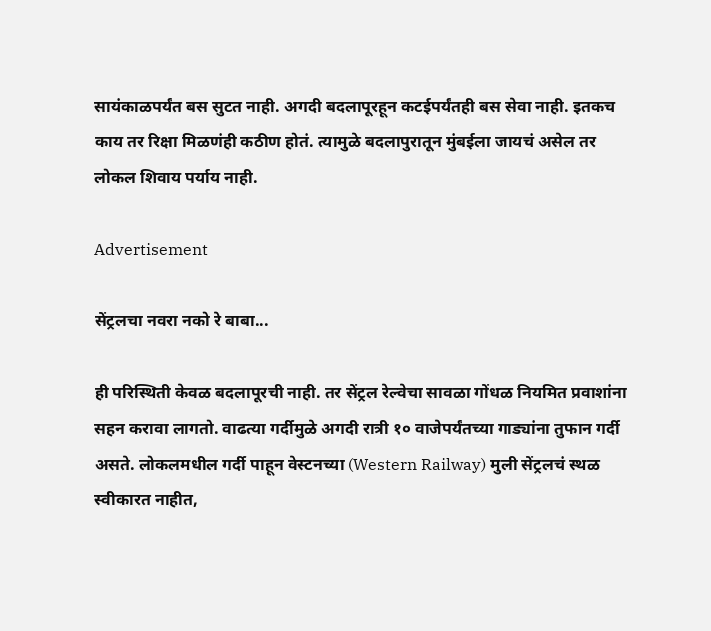सायंकाळपर्यंत बस सुटत नाही. अगदी बदलापूरहून कटईपर्यंतही बस सेवा नाही. इतकच काय तर रिक्षा मिळणंही कठीण होतं. त्यामुळे बदलापुरातून मुंबईला जायचं असेल तर लोकल शिवाय पर्याय नाही.

Advertisement

सेंट्रलचा नवरा नको रे बाबा...

ही परिस्थिती केवळ बदलापूरची नाही. तर सेंट्रल रेल्वेचा सावळा गोंधळ नियमित प्रवाशांना सहन करावा लागतो. वाढत्या गर्दीमुळे अगदी रात्री १० वाजेपर्यंतच्या गाड्यांना तुफान गर्दी असते. लोकलमधील गर्दी पाहून वेस्टनच्या (Western Railway) मुली सेंट्रलचं स्थळ स्वीकारत नाहीत,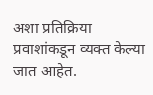अशा प्रतिक्रिया प्रवाशांकडून व्यक्त केल्या जात आहेत.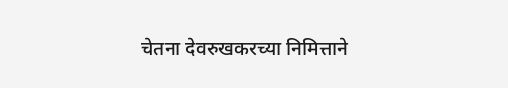चेतना देवरुखकरच्या निमित्ताने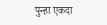पुन्हा एकदा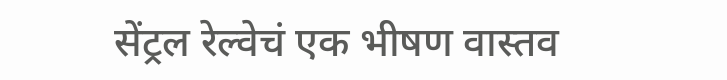सेंट्रल रेल्वेचं एक भीषण वास्तव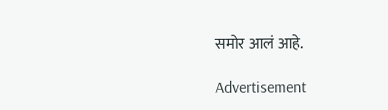समोर आलं आहे.

Advertisement